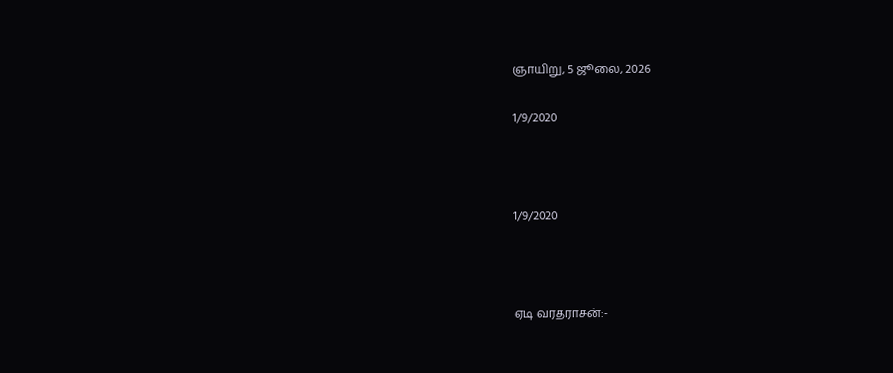ஞாயிறு, 5 ஜூலை, 2026

1/9/2020



1/9/2020



ஏடி வரதராசன்:-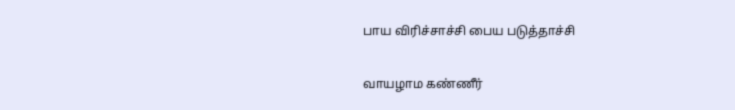பாய விரிச்சாச்சி பைய படுத்தாச்சி

வாயழாம கண்ணீர்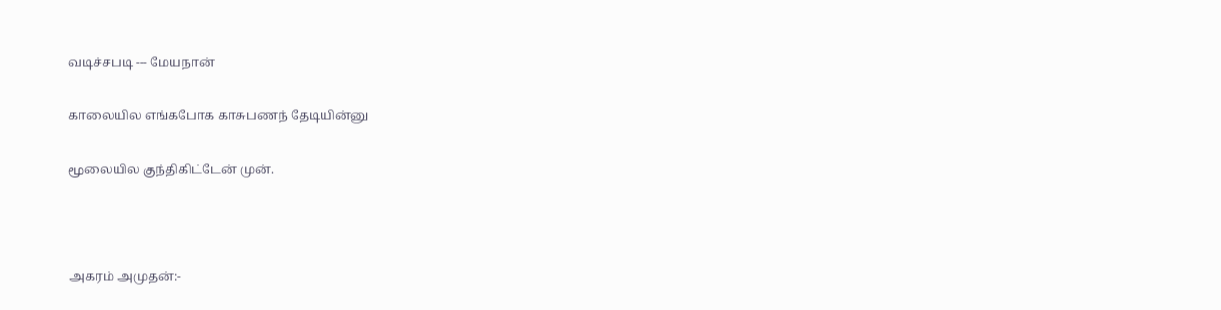வடிச்சபடி --- மேயநான்

காலையில எங்கபோக காசுபணந் தேடியின்னு

மூலையில குந்திகிட்டேன் முன்.



அகரம் அமுதன்:-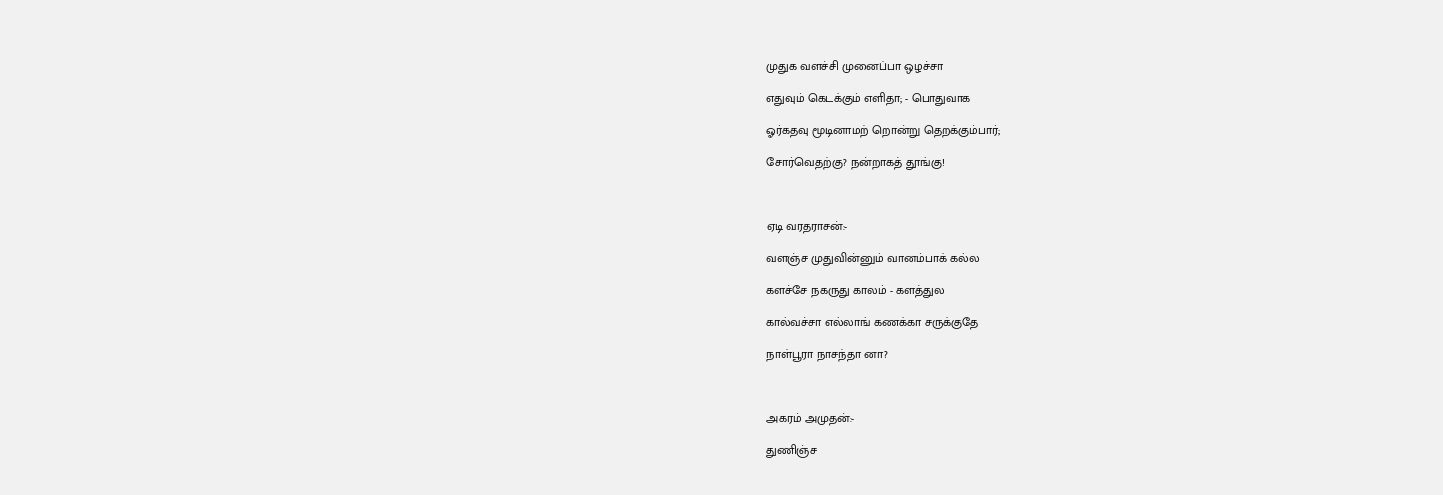முதுக வளச்சி முனைப்பா ஒழச்சா

எதுவும் கெடக்கும் எளிதா; - பொதுவாக

ஓர்கதவு மூடினாமற் றொன்று தெறக்கும்பார்;

சோர்வெதற்கு? நன்றாகத் தூங்கு!



ஏடி வரதராசன்:-

வளஞ்ச முதுவின்னும் வானம்பாக் கல்ல

களச்சே நகருது காலம் - களத்துல

கால்வச்சா எல்லாங் கணக்கா சருக்குதே

நாள்பூரா நாசந்தா னா?



அகரம் அமுதன்:-

துணிஞ்ச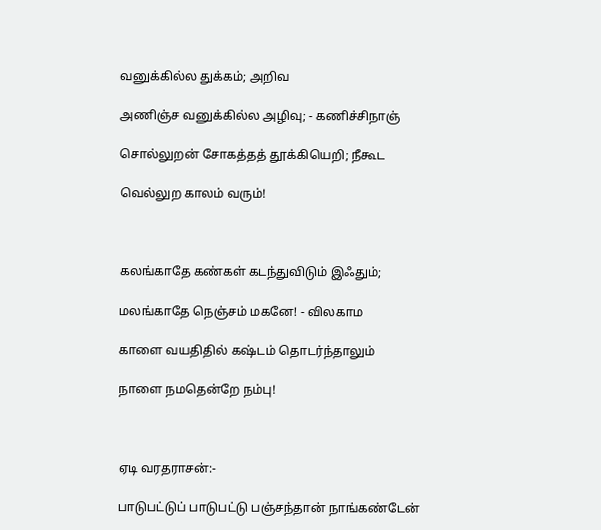வனுக்கில்ல துக்கம்; அறிவ

அணிஞ்ச வனுக்கில்ல அழிவு; - கணிச்சிநாஞ்

சொல்லுறன் சோகத்தத் தூக்கியெறி; நீகூட

வெல்லுற காலம் வரும்!



கலங்காதே கண்கள் கடந்துவிடும் இஃதும்;

மலங்காதே நெஞ்சம் மகனே! - விலகாம

காளை வயதிதில் கஷ்டம் தொடர்ந்தாலும்

நாளை நமதென்றே நம்பு!



ஏடி வரதராசன்:-

பாடுபட்டுப் பாடுபட்டு பஞ்சந்தான் நாங்கண்டேன்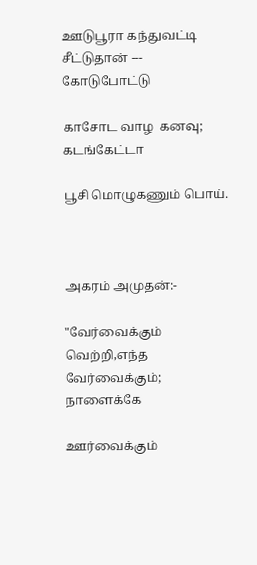ஊடுபூரா கந்துவட்டி சீட்டுதான் --- கோடுபோட்டு

காசோட வாழ  கனவு; கடங்கேட்டா

பூசி மொழுகணும் பொய்.



அகரம் அமுதன்:-

"வேர்வைக்கும் வெற்றி,எந்த வேர்வைக்கும்; நாளைக்கே

ஊர்வைக்கும்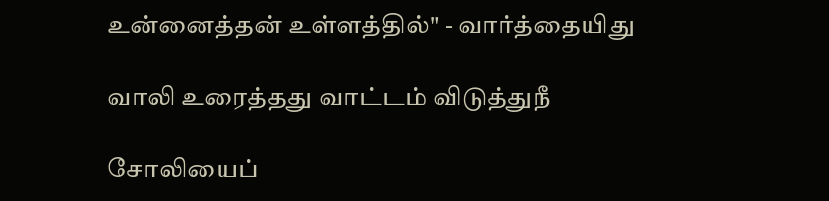உன்னைத்தன் உள்ளத்தில்" - வார்த்தையிது

வாலி உரைத்தது வாட்டம் விடுத்துநீ

சோலியைப்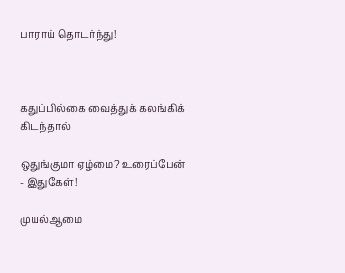பாராய் தொடர்ந்து!



கதுப்பில்கை வைத்துக் கலங்கிக் கிடந்தால்

ஒதுங்குமா ஏழ்மை? உரைப்பேன் - இதுகேள்!

முயல்ஆமை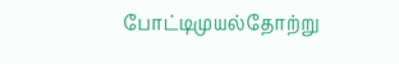போட்டிமுயல்தோற்று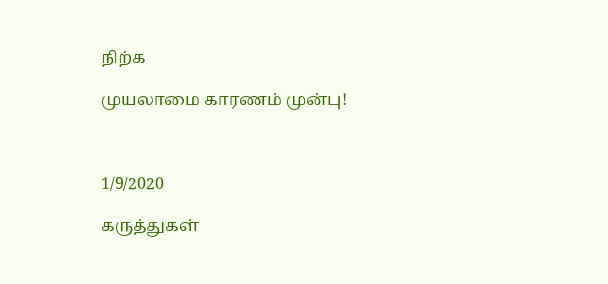நிற்க

முயலாமை காரணம் முன்பு!



1/9/2020

கருத்துகள்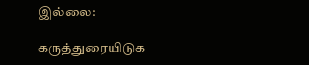இல்லை:

கருத்துரையிடுக